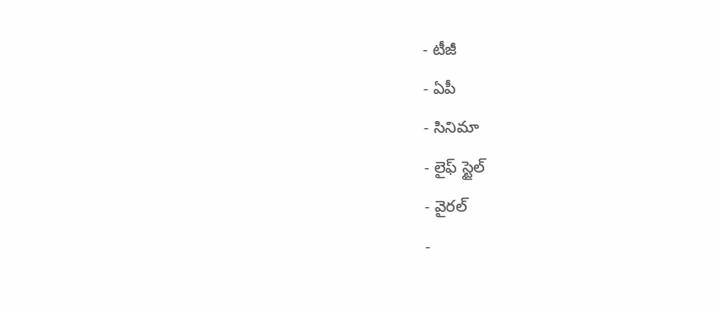- టీజీ
- ఏపీ
- సినిమా
- లైఫ్ స్టైల్
- వైరల్
-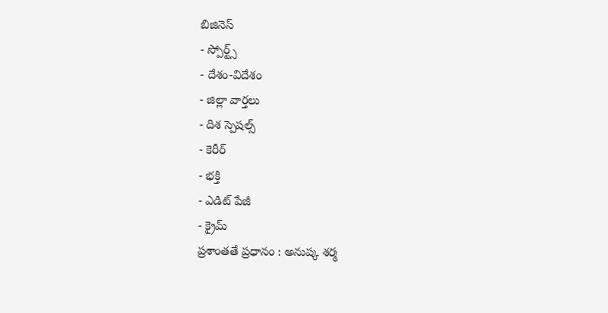బిజినెస్
- స్పోర్ట్స్
- దేశం-విదేశం
- జిల్లా వార్తలు
- దిశ స్పెషల్స్
- కెరీర్
- భక్తి
- ఎడిట్ పేజీ
- క్రైమ్
ప్రశాంతతే ప్రధానం : అనుష్క శర్మ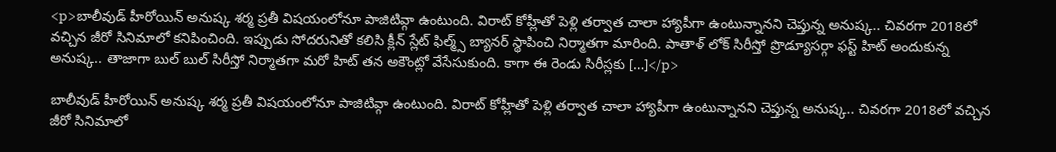<p>బాలీవుడ్ హీరోయిన్ అనుష్క శర్మ ప్రతీ విషయంలోనూ పాజిటివ్గా ఉంటుంది. విరాట్ కోహ్లీతో పెళ్లి తర్వాత చాలా హ్యాపీగా ఉంటున్నానని చెప్తున్న అనుష్క.. చివరగా 2018లో వచ్చిన జీరో సినిమాలో కనిపించింది. ఇప్పుడు సోదరునితో కలిసి క్లీన్ స్లేట్ ఫిల్మ్స్ బ్యానర్ స్థాపించి నిర్మాతగా మారింది. పాతాళ్ లోక్ సిరీస్తో ప్రొడ్యూసర్గా ఫస్ట్ హిట్ అందుకున్న అనుష్క.. తాజాగా బుల్ బుల్ సిరీస్తో నిర్మాతగా మరో హిట్ తన అకౌంట్లో వేసేసుకుంది. కాగా ఈ రెండు సిరీస్లకు […]</p>

బాలీవుడ్ హీరోయిన్ అనుష్క శర్మ ప్రతీ విషయంలోనూ పాజిటివ్గా ఉంటుంది. విరాట్ కోహ్లీతో పెళ్లి తర్వాత చాలా హ్యాపీగా ఉంటున్నానని చెప్తున్న అనుష్క.. చివరగా 2018లో వచ్చిన జీరో సినిమాలో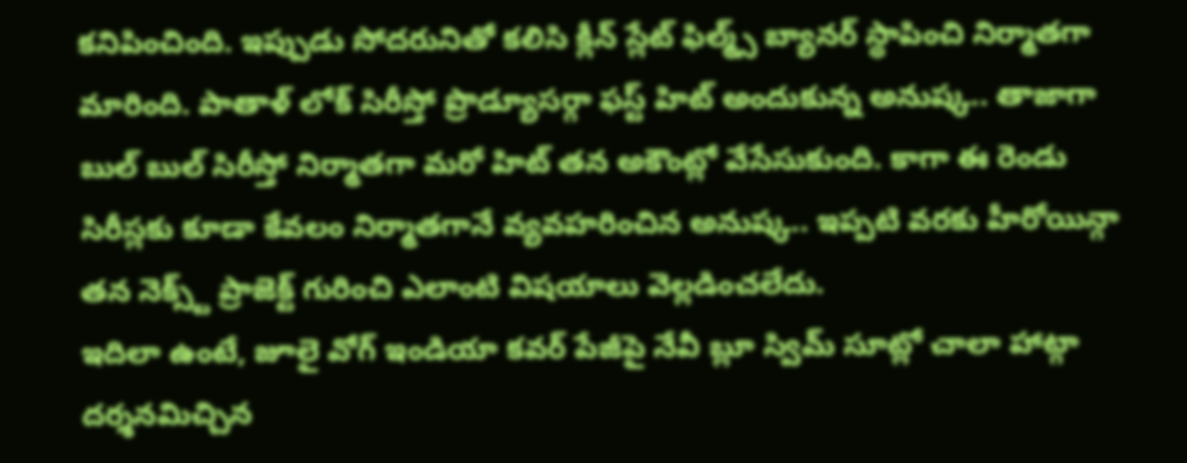కనిపించింది. ఇప్పుడు సోదరునితో కలిసి క్లీన్ స్లేట్ ఫిల్మ్స్ బ్యానర్ స్థాపించి నిర్మాతగా మారింది. పాతాళ్ లోక్ సిరీస్తో ప్రొడ్యూసర్గా ఫస్ట్ హిట్ అందుకున్న అనుష్క.. తాజాగా బుల్ బుల్ సిరీస్తో నిర్మాతగా మరో హిట్ తన అకౌంట్లో వేసేసుకుంది. కాగా ఈ రెండు సిరీస్లకు కూడా కేవలం నిర్మాతగానే వ్యవహరించిన అనుష్క.. ఇప్పటి వరకు హీరోయిన్గా తన నెక్స్ట్ ప్రాజెక్ట్ గురించి ఎలాంటి విషయాలు వెల్లడించలేదు.
ఇదిలా ఉంటే, జూలై వోగ్ ఇండియా కవర్ పేజీపై నేవీ బ్లూ స్విమ్ సూట్లో చాలా హాట్గా దర్శనమిచ్చిన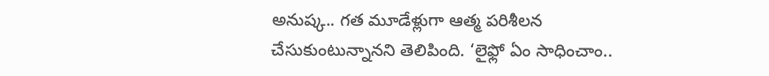అనుష్క.. గత మూడేళ్లుగా ఆత్మ పరిశీలన చేసుకుంటున్నానని తెలిపింది. ‘లైఫ్లో ఏం సాధించాం..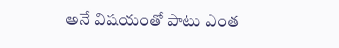అనే విషయంతో పాటు ఎంత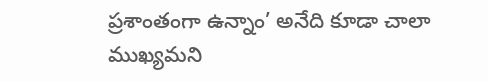ప్రశాంతంగా ఉన్నాం’ అనేది కూడా చాలా ముఖ్యమని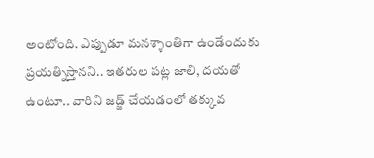అంటోంది. ఎప్పుడూ మనశ్శాంతిగా ఉండేందుకు ప్రయత్నిస్తానని.. ఇతరుల పట్ల జాలి, దయతో ఉంటూ.. వారిని జడ్జ్ చేయడంలో తక్కువ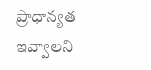ప్రాధాన్యత ఇవ్వాలని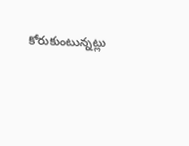కోరుకుంటున్నట్లు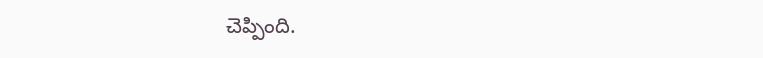చెప్పింది.